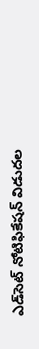ఎడ్‌సెట్‌ ‌నోటిఫికేషన్‌ ‌విడుదల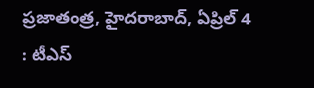ప్రజాతంత్ర, హైదరాబాద్‌, ఏ‌ప్రిల్‌ 4 : టీఎస్‌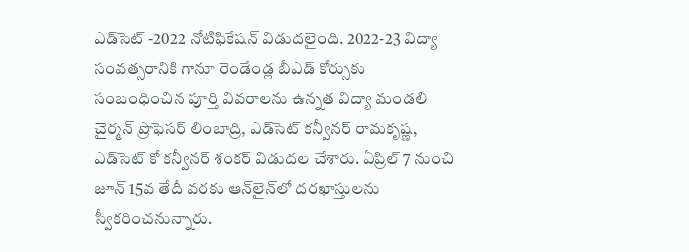ఎడ్‌సెట్‌ -2022 నోటిఫికేషన్‌ ‌విడుదలైంది. 2022-23 విద్యా సంవత్సరానికి గానూ రెండేండ్ల బీఎడ్‌ ‌కోర్సుకు సంబంధించిన పూర్తి వివరాలను ఉన్నత విద్యా మండలి చైర్మన్‌ ‌ప్రొఫెసర్‌ ‌లింబాద్రి, ఎడ్‌సెట్‌ ‌కన్వీనర్‌ ‌రామకృష్ణ, ఎడ్‌సెట్‌ ‌కో కన్వీనర్‌ ‌శంకర్‌ ‌విడుదల చేశారు. ఏప్రిల్‌ 7 నుంచి జూన్‌ 15వ తేదీ వరకు ఆన్‌లైన్‌లో దరఖాస్తులను స్వీకరించనున్నారు.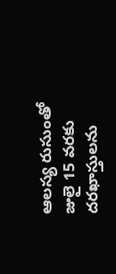ఆలస్య రుసుంతో జులై 15 వరకు దరఖాస్తులను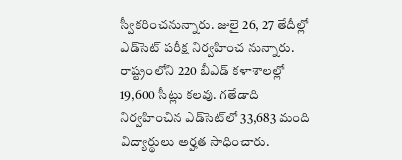స్వీకరించనున్నారు. జులై 26, 27 తేదీల్లో ఎడ్‌సెట్‌ ‌పరీక్ష నిర్వహించ నున్నారు. రాష్ట్రంలోని 220 బీఎడ్‌ ‌కళాశాలల్లో 19,600 సీట్లు కలవు. గతేడాది నిర్వహించిన ఎడ్‌సెట్‌లో 33,683 మంది విద్యార్థులు అర్హత సాధించారు.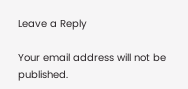Leave a Reply

Your email address will not be published.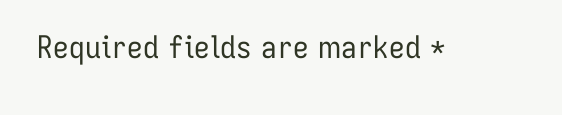Required fields are marked *